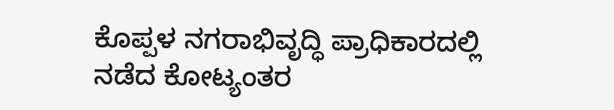ಕೊಪ್ಪಳ ನಗರಾಭಿವೃದ್ಧಿ ಪ್ರಾಧಿಕಾರದಲ್ಲಿ ನಡೆದ ಕೋಟ್ಯಂತರ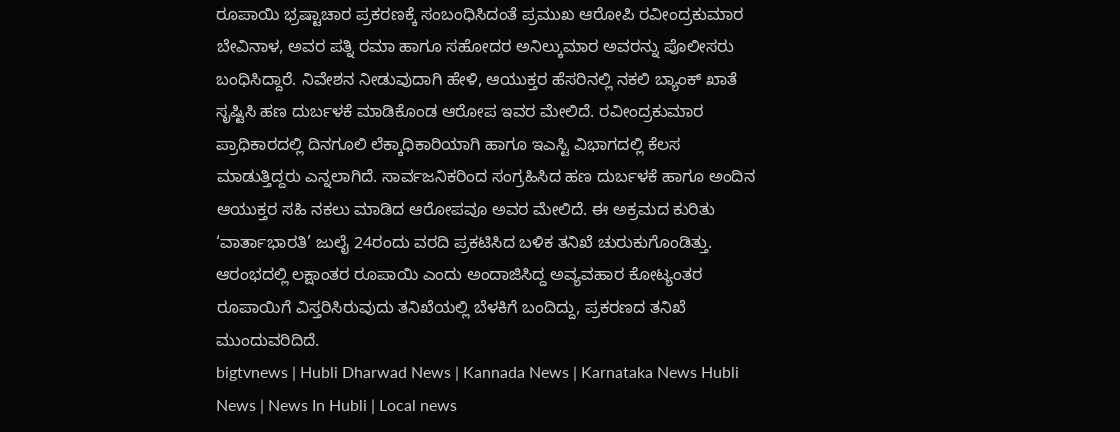ರೂಪಾಯಿ ಭ್ರಷ್ಟಾಚಾರ ಪ್ರಕರಣಕ್ಕೆ ಸಂಬಂಧಿಸಿದಂತೆ ಪ್ರಮುಖ ಆರೋಪಿ ರವೀಂದ್ರಕುಮಾರ ಬೇವಿನಾಳ, ಅವರ ಪತ್ನಿ ರಮಾ ಹಾಗೂ ಸಹೋದರ ಅನಿಲ್ಕುಮಾರ ಅವರನ್ನು ಪೊಲೀಸರು ಬಂಧಿಸಿದ್ದಾರೆ. ನಿವೇಶನ ನೀಡುವುದಾಗಿ ಹೇಳಿ, ಆಯುಕ್ತರ ಹೆಸರಿನಲ್ಲಿ ನಕಲಿ ಬ್ಯಾಂಕ್ ಖಾತೆ ಸೃಷ್ಟಿಸಿ ಹಣ ದುರ್ಬಳಕೆ ಮಾಡಿಕೊಂಡ ಆರೋಪ ಇವರ ಮೇಲಿದೆ. ರವೀಂದ್ರಕುಮಾರ ಪ್ರಾಧಿಕಾರದಲ್ಲಿ ದಿನಗೂಲಿ ಲೆಕ್ಕಾಧಿಕಾರಿಯಾಗಿ ಹಾಗೂ ಇಎಸ್ಟಿ ವಿಭಾಗದಲ್ಲಿ ಕೆಲಸ ಮಾಡುತ್ತಿದ್ದರು ಎನ್ನಲಾಗಿದೆ. ಸಾರ್ವಜನಿಕರಿಂದ ಸಂಗ್ರಹಿಸಿದ ಹಣ ದುರ್ಬಳಕೆ ಹಾಗೂ ಅಂದಿನ ಆಯುಕ್ತರ ಸಹಿ ನಕಲು ಮಾಡಿದ ಆರೋಪವೂ ಅವರ ಮೇಲಿದೆ. ಈ ಅಕ್ರಮದ ಕುರಿತು ‘ವಾರ್ತಾಭಾರತಿ’ ಜುಲೈ 24ರಂದು ವರದಿ ಪ್ರಕಟಿಸಿದ ಬಳಿಕ ತನಿಖೆ ಚುರುಕುಗೊಂಡಿತ್ತು. ಆರಂಭದಲ್ಲಿ ಲಕ್ಷಾಂತರ ರೂಪಾಯಿ ಎಂದು ಅಂದಾಜಿಸಿದ್ದ ಅವ್ಯವಹಾರ ಕೋಟ್ಯಂತರ ರೂಪಾಯಿಗೆ ವಿಸ್ತರಿಸಿರುವುದು ತನಿಖೆಯಲ್ಲಿ ಬೆಳಕಿಗೆ ಬಂದಿದ್ದು, ಪ್ರಕರಣದ ತನಿಖೆ ಮುಂದುವರಿದಿದೆ.
bigtvnews | Hubli Dharwad News | Kannada News | Karnataka News Hubli News | News In Hubli | Local news